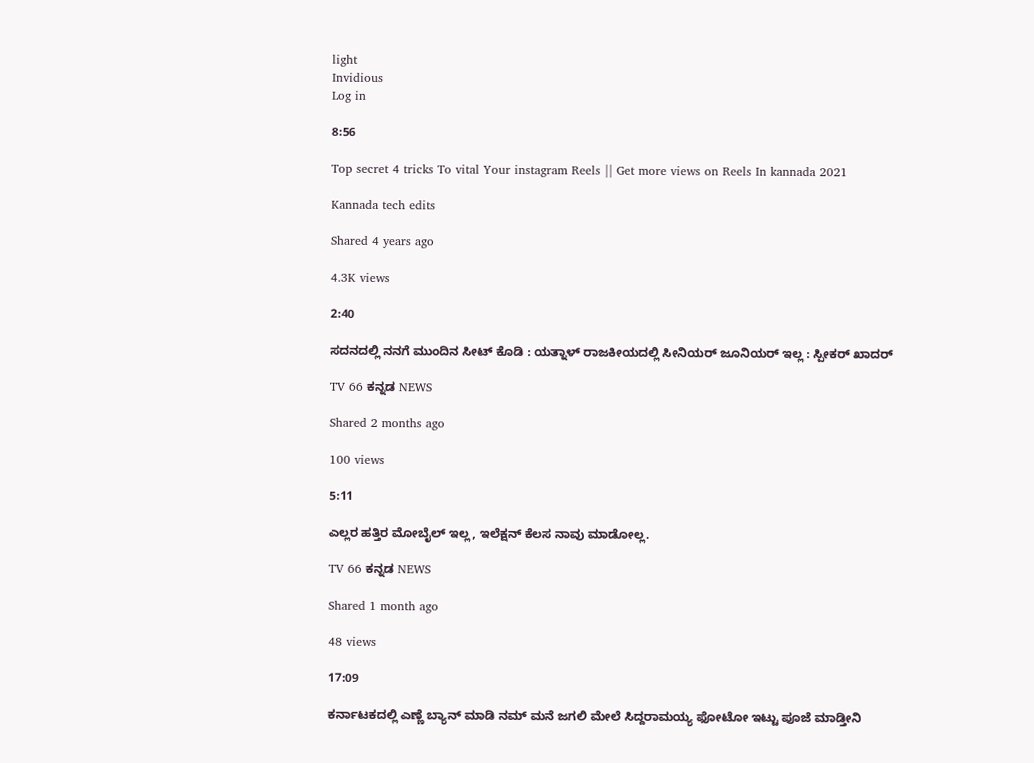light
Invidious
Log in

8:56

Top secret 4 tricks To vital Your instagram Reels || Get more views on Reels In kannada 2021

Kannada tech edits

Shared 4 years ago

4.3K views

2:40

ಸದನದಲ್ಲಿ ನನಗೆ ಮುಂದಿನ ಸೀಟ್ ಕೊಡಿ : ಯತ್ನಾಳ್ ರಾಜಕೀಯದಲ್ಲಿ ಸೀನಿಯರ್ ಜೂನಿಯರ್ ಇಲ್ಲ : ಸ್ಪೀಕರ್ ಖಾದರ್

TV 66 ಕನ್ನಡ NEWS

Shared 2 months ago

100 views

5:11

ಎಲ್ಲರ ಹತ್ತಿರ ಮೋಬೈಲ್ ಇಲ್ಲ, ಇಲೆಕ್ಷನ್ ಕೆಲಸ ನಾವು ಮಾಡೋಲ್ಲ.

TV 66 ಕನ್ನಡ NEWS

Shared 1 month ago

48 views

17:09

ಕರ್ನಾಟಕದಲ್ಲಿ ಎಣ್ಣೆ ಬ್ಯಾನ್ ಮಾಡಿ ನಮ್ ಮನೆ ಜಗಲಿ ಮೇಲೆ ಸಿದ್ದರಾಮಯ್ಯ ಫೋಟೋ ಇಟ್ಟು ಪೂಜೆ ಮಾಡ್ತೀನಿ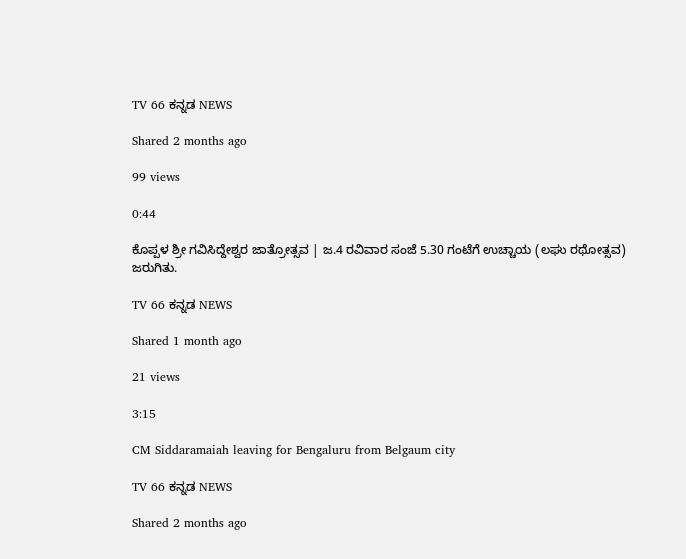TV 66 ಕನ್ನಡ NEWS

Shared 2 months ago

99 views

0:44

ಕೊಪ್ಪಳ ಶ್ರೀ ಗವಿಸಿದ್ದೇಶ್ವರ ಜಾತ್ರೋತ್ಸವ | ಜ.4 ರವಿವಾರ ಸಂಜೆ 5.30 ಗಂಟೆಗೆ ಉಚ್ಚಾಯ (ಲಘು ರಥೋತ್ಸವ) ಜರುಗಿತು.

TV 66 ಕನ್ನಡ NEWS

Shared 1 month ago

21 views

3:15

CM Siddaramaiah leaving for Bengaluru from Belgaum city

TV 66 ಕನ್ನಡ NEWS

Shared 2 months ago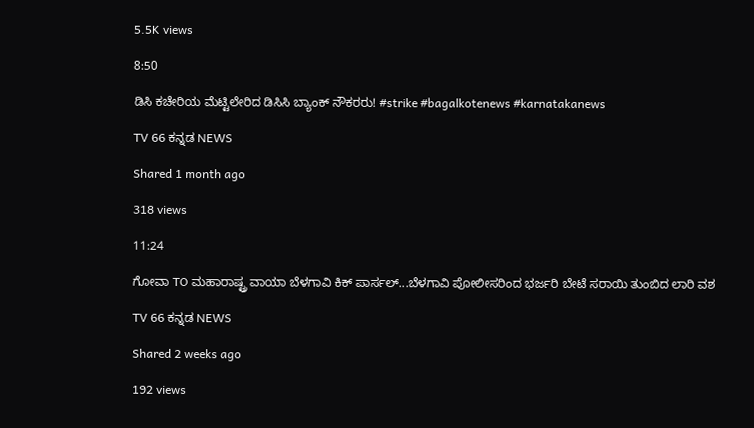5.5K views

8:50

ಡಿಸಿ ಕಚೇರಿಯ ಮೆಟ್ಟಿಲೇರಿದ ಡಿಸಿಸಿ ಬ್ಯಾಂಕ್ ನೌಕರರು! #strike #bagalkotenews #karnatakanews

TV 66 ಕನ್ನಡ NEWS

Shared 1 month ago

318 views

11:24

ಗೋವಾ TO ಮಹಾರಾಷ್ಟ್ರ ವಾಯಾ ಬೆಳಗಾವಿ ಕಿಕ್ ಪಾರ್ಸಲ್...ಬೆಳಗಾವಿ ಪೋಲೀಸರಿಂದ ಭರ್ಜರಿ ಬೇಟೆ ಸರಾಯಿ ತುಂಬಿದ ಲಾರಿ ವಶ

TV 66 ಕನ್ನಡ NEWS

Shared 2 weeks ago

192 views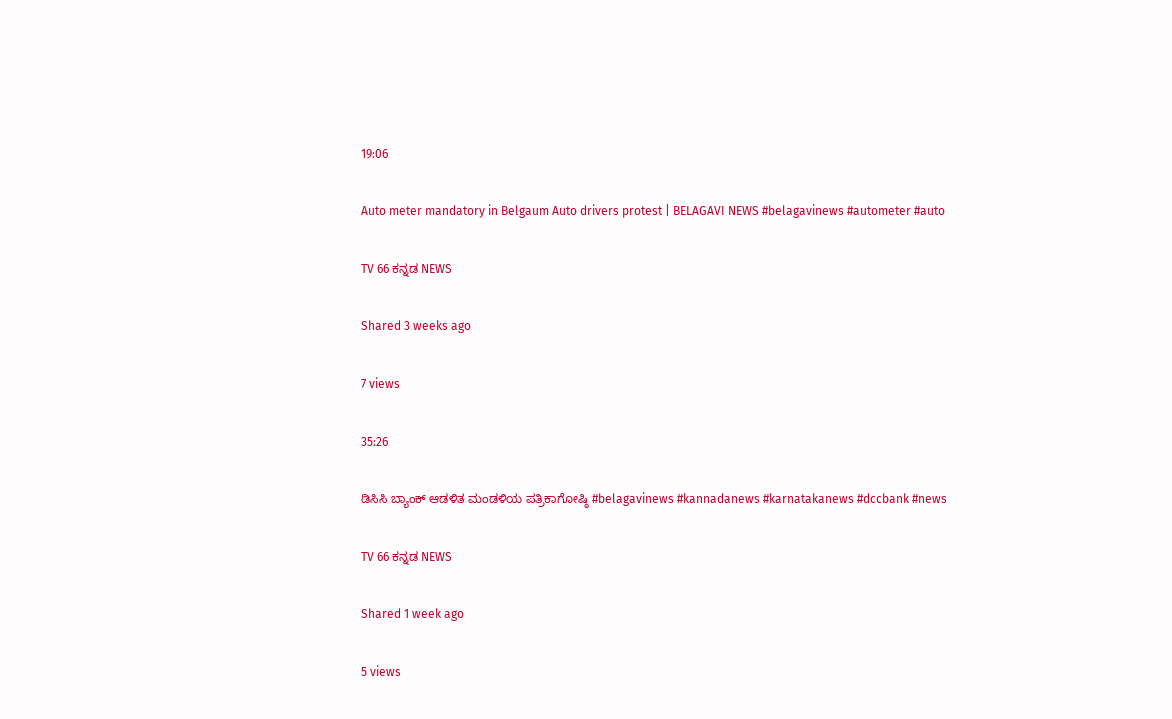19:06

Auto meter mandatory in Belgaum Auto drivers protest | BELAGAVI NEWS #belagavinews #autometer #auto

TV 66 ಕನ್ನಡ NEWS

Shared 3 weeks ago

7 views

35:26

ಡಿಸಿಸಿ ಬ್ಯಾಂಕ್ ಆಡಳಿತ ಮಂಡಳಿಯ ಪತ್ರಿಕಾಗೋಷ್ಠಿ #belagavinews #kannadanews #karnatakanews #dccbank #news

TV 66 ಕನ್ನಡ NEWS

Shared 1 week ago

5 views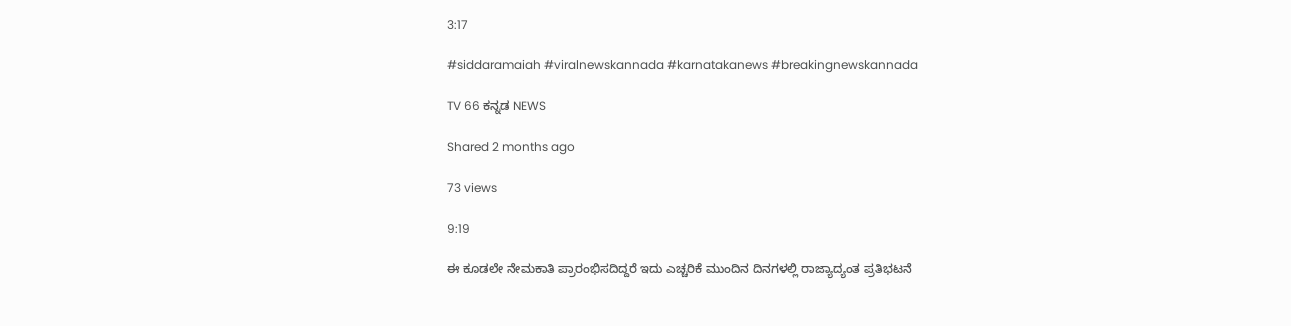3:17

#siddaramaiah #viralnewskannada #karnatakanews #breakingnewskannada

TV 66 ಕನ್ನಡ NEWS

Shared 2 months ago

73 views

9:19

ಈ ಕೂಡಲೇ ನೇಮಕಾತಿ ಪ್ರಾರಂಭಿಸದಿದ್ದರೆ ಇದು ಎಚ್ಚರಿಕೆ ಮುಂದಿನ ದಿನಗಳಲ್ಲಿ ರಾಜ್ಯಾದ್ಯಂತ ಪ್ರತಿಭಟನೆ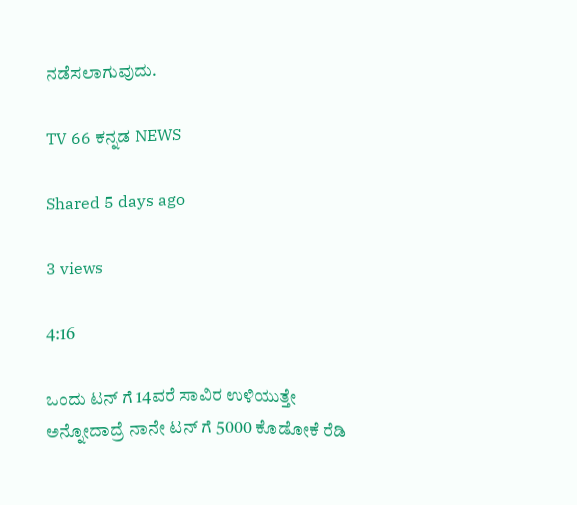ನಡೆಸಲಾಗುವುದು.

TV 66 ಕನ್ನಡ NEWS

Shared 5 days ago

3 views

4:16

ಒಂದು ಟನ್ ಗೆ 14ವರೆ ಸಾವಿರ ಉಳಿಯುತ್ತೇ ಅನ್ನೋದಾದ್ರೆ ನಾನೇ ಟನ್ ಗೆ 5000 ಕೊಡೋಕೆ ರೆಡಿ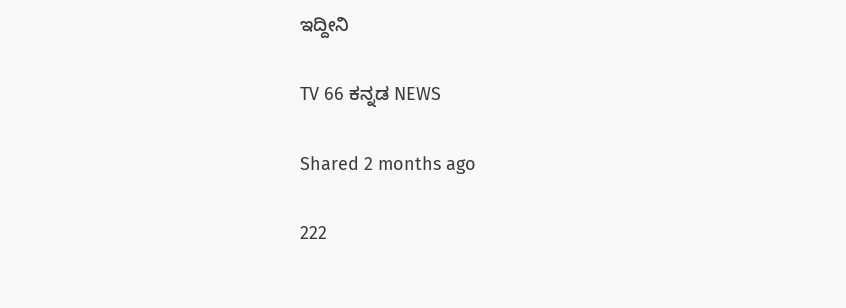ಇದ್ದೀನಿ

TV 66 ಕನ್ನಡ NEWS

Shared 2 months ago

222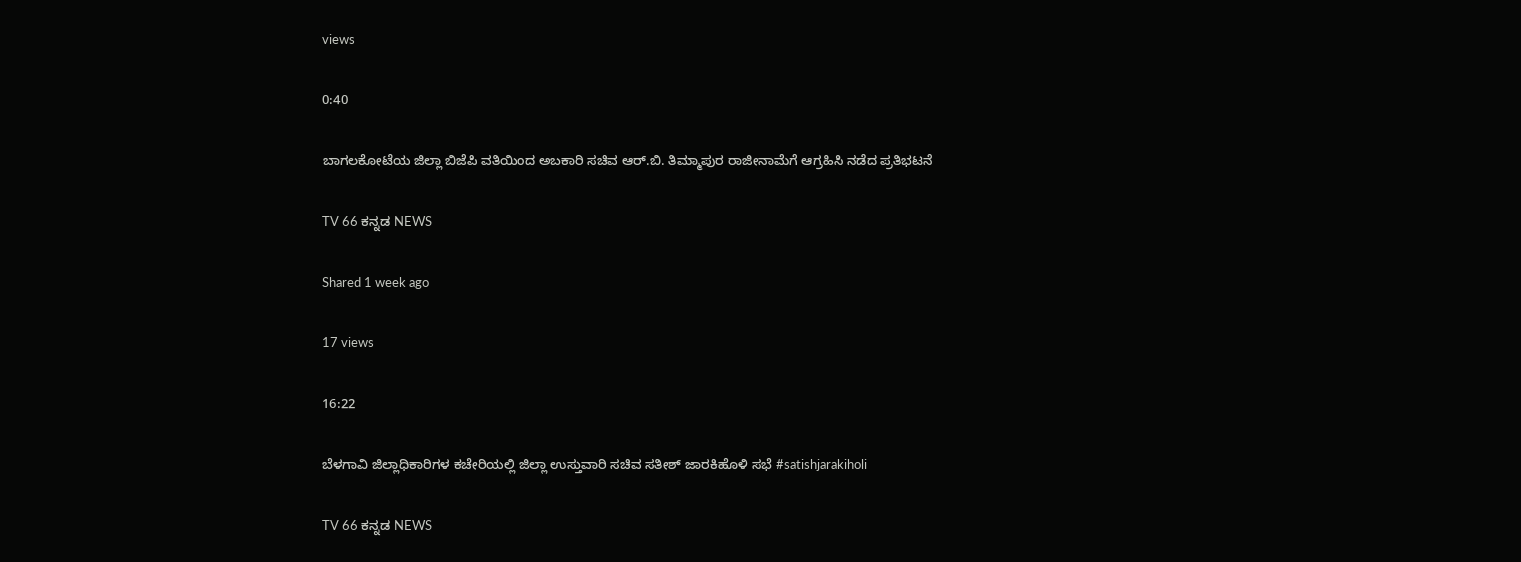views

0:40

ಬಾಗಲಕೋಟೆಯ ಜಿಲ್ಲಾ ಬಿಜೆಪಿ ವತಿಯಿಂದ ಅಬಕಾರಿ ಸಚಿವ ಆರ್.ಬಿ. ತಿಮ್ಮಾಪುರ ರಾಜೀನಾಮೆಗೆ ಆಗ್ರಹಿಸಿ ನಡೆದ ಪ್ರತಿಭಟನೆ

TV 66 ಕನ್ನಡ NEWS

Shared 1 week ago

17 views

16:22

ಬೆಳಗಾವಿ ಜಿಲ್ಲಾಧಿಕಾರಿಗಳ ಕಚೇರಿಯಲ್ಲಿ ಜಿಲ್ಲಾ ಉಸ್ತುವಾರಿ ಸಚಿವ ಸತೀಶ್ ಜಾರಕಿಹೊಳಿ ಸಭೆ #satishjarakiholi

TV 66 ಕನ್ನಡ NEWS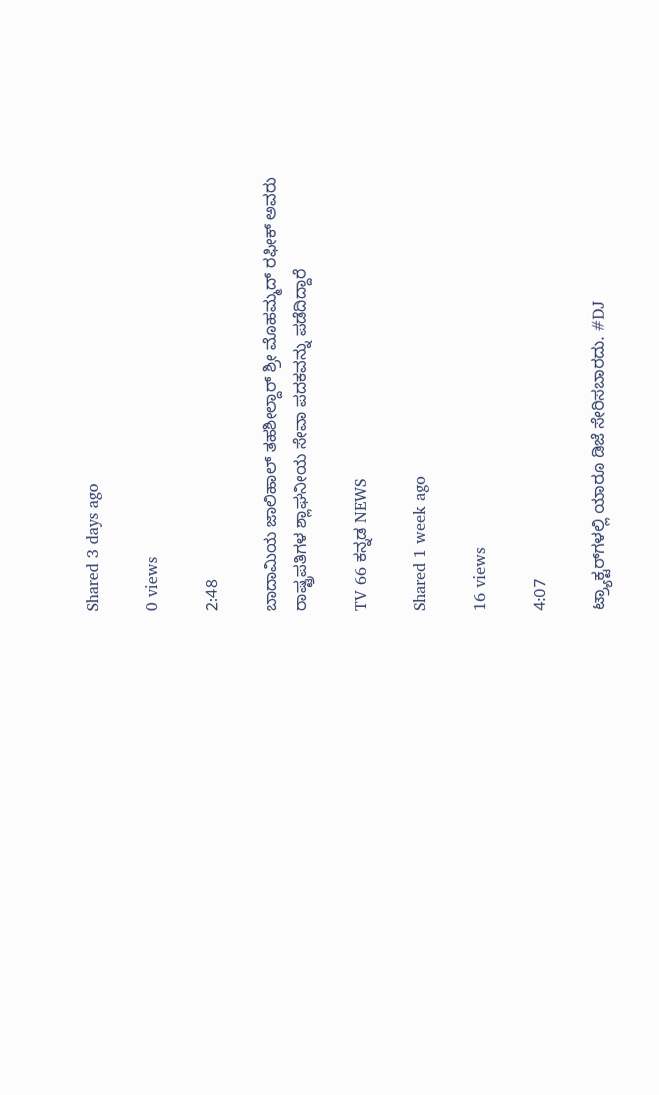Shared 3 days ago

0 views

2:48

ಬಾದಾಮಿಯ ಜಾಲಿಹಾಲ್ ತಹಶೀಲ್ದಾರ್ ಶ್ರೀ ಮೊಹಮ್ಮದ್ ರಫೀಕ್ ಅವರು ರಾಷ್ಟ್ರಪತಿಗಳ ಶ್ಲಾಘನೀಯ ಸೇವಾ ಪದಕವನ್ನು ಪಡೆದಿದ್ದಾರೆ

TV 66 ಕನ್ನಡ NEWS

Shared 1 week ago

16 views

4:07

ಟ್ರ್ಯಾಕ್ಟರ್‌ಗಳಲ್ಲಿ ಯಾರೂ ಡಿಜೆ ಸೇರಿಸಬಾರದು. #DJ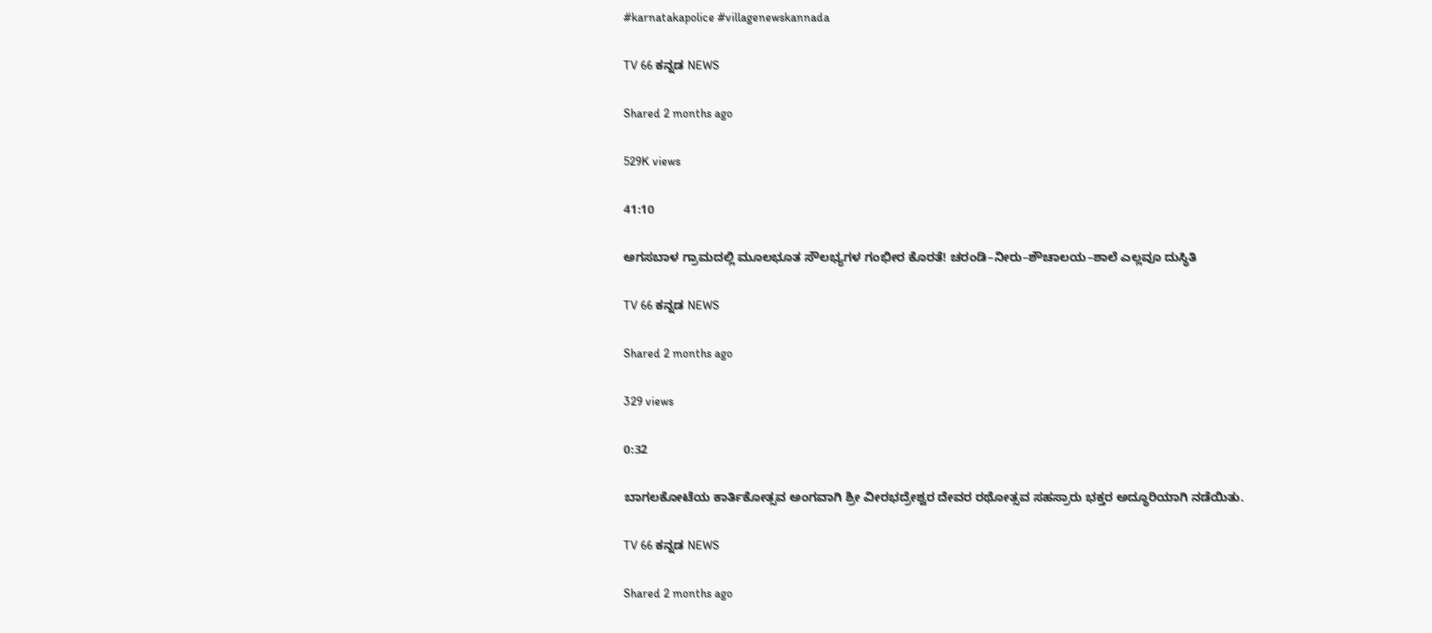#karnatakapolice #villagenewskannada

TV 66 ಕನ್ನಡ NEWS

Shared 2 months ago

529K views

41:10

ಅಗಸಬಾಳ ಗ್ರಾಮದಲ್ಲಿ ಮೂಲಭೂತ ಸೌಲಭ್ಯಗಳ ಗಂಭೀರ ಕೊರತೆ! ಚರಂಡಿ–ನೀರು–ಶೌಚಾಲಯ–ಶಾಲೆ ಎಲ್ಲವೂ ದುಸ್ಥಿತಿ

TV 66 ಕನ್ನಡ NEWS

Shared 2 months ago

329 views

0:32

ಬಾಗಲಕೋಟೆಯ ಕಾರ್ತಿಕೋತ್ಸವ ಅಂಗವಾಗಿ ಶ್ರೀ ವೀರಭದ್ರೇಶ್ವರ ದೇವರ ರಥೋತ್ಸವ ಸಹಸ್ರಾರು ಭಕ್ತರ ಅದ್ಧೂರಿಯಾಗಿ ನಡೆಯಿತು.

TV 66 ಕನ್ನಡ NEWS

Shared 2 months ago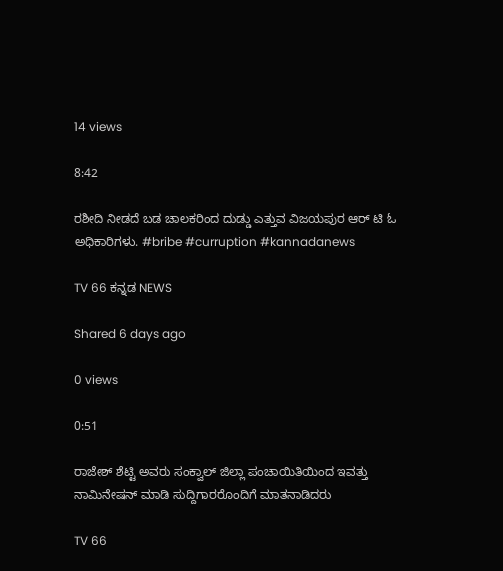14 views

8:42

ರಶೀದಿ ನೀಡದೆ ಬಡ ಚಾಲಕರಿಂದ ದುಡ್ಡು ಎತ್ತುವ ವಿಜಯಪುರ ಆರ್ ಟಿ ಓ ಅಧಿಕಾರಿಗಳು. #bribe #curruption #kannadanews

TV 66 ಕನ್ನಡ NEWS

Shared 6 days ago

0 views

0:51

ರಾಜೇಶ್ ಶೆಟ್ಟಿ ಅವರು ಸಂಕ್ವಾಲ್ ಜಿಲ್ಲಾ ಪಂಚಾಯಿತಿಯಿಂದ ಇವತ್ತು ನಾಮಿನೇಷನ್ ಮಾಡಿ ಸುದ್ದಿಗಾರರೊಂದಿಗೆ ಮಾತನಾಡಿದರು

TV 66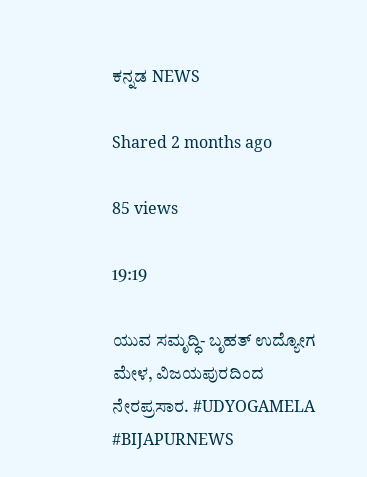ಕನ್ನಡ NEWS

Shared 2 months ago

85 views

19:19

ಯುವ ಸಮೃದ್ಧಿ- ಬೃಹತ್ ಉದ್ಯೋಗ ಮೇಳ, ವಿಜಯಪುರದಿಂದ ನೇರಪ್ರಸಾರ. #UDYOGAMELA #BIJAPURNEWS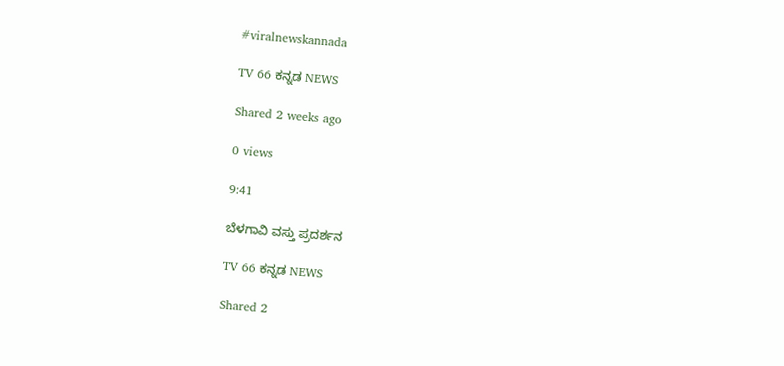#viralnewskannada

TV 66 ಕನ್ನಡ NEWS

Shared 2 weeks ago

0 views

9:41

ಬೆಳಗಾವಿ ವಸ್ತು ಪ್ರದರ್ಶನ

TV 66 ಕನ್ನಡ NEWS

Shared 2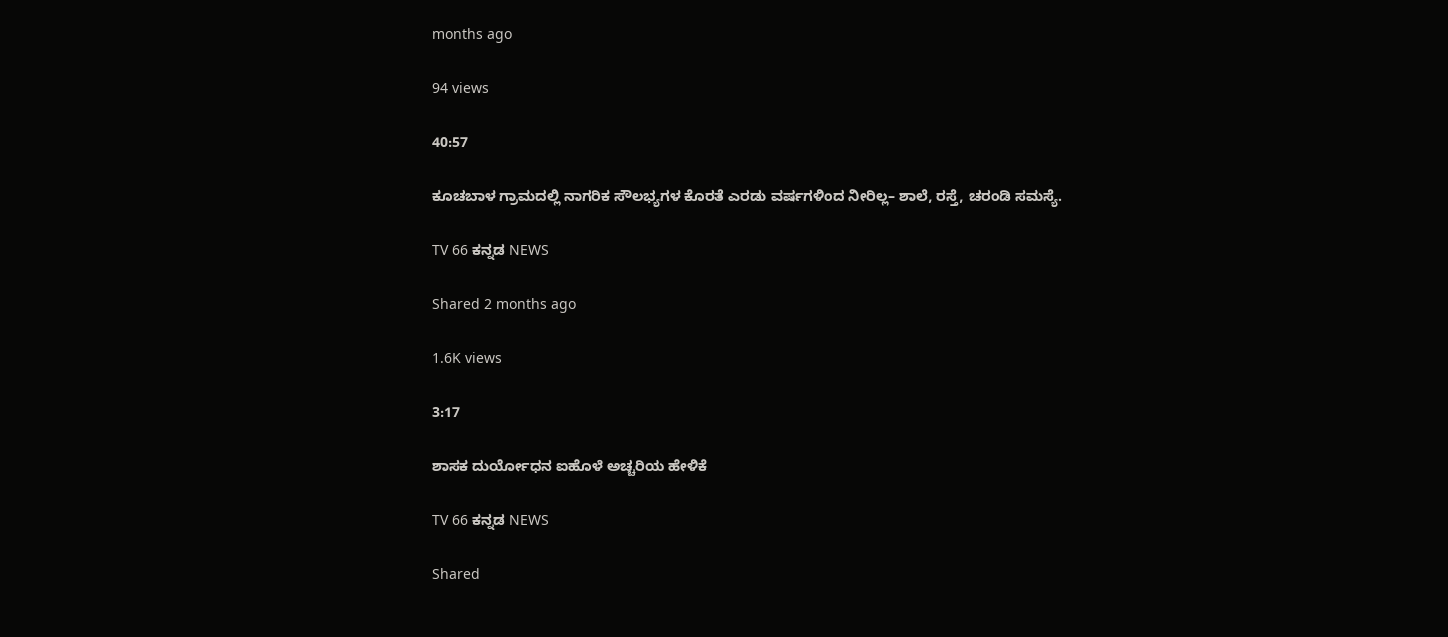months ago

94 views

40:57

ಕೂಚಬಾಳ ಗ್ರಾಮದಲ್ಲಿ ನಾಗರಿಕ ಸೌಲಭ್ಯಗಳ ಕೊರತೆ ಎರಡು ವರ್ಷಗಳಿಂದ ನೀರಿಲ್ಲ– ಶಾಲೆ, ರಸ್ತೆ, ಚರಂಡಿ ಸಮಸ್ಯೆ.

TV 66 ಕನ್ನಡ NEWS

Shared 2 months ago

1.6K views

3:17

ಶಾಸಕ ದುರ್ಯೋಧನ ಐಹೊಳೆ ಅಚ್ಚರಿಯ ಹೇಳಿಕೆ

TV 66 ಕನ್ನಡ NEWS

Shared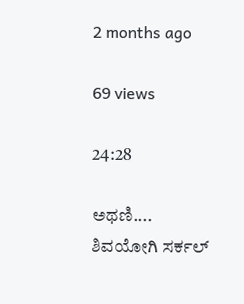2 months ago

69 views

24:28

ಅಥಣಿ.... ಶಿವಯೋಗಿ ಸರ್ಕಲ್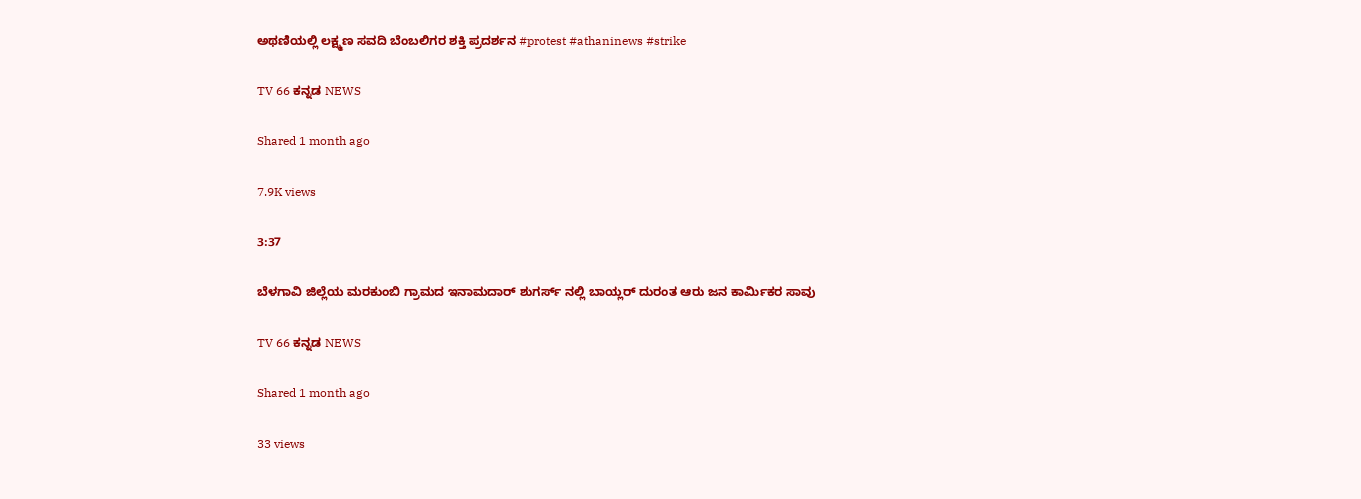ಅಥಣಿಯಲ್ಲಿ ಲಕ್ಷ್ಮಣ ಸವದಿ ಬೆಂಬಲಿಗರ ಶಕ್ತಿ ಪ್ರದರ್ಶನ #protest #athaninews #strike

TV 66 ಕನ್ನಡ NEWS

Shared 1 month ago

7.9K views

3:37

ಬೆಳಗಾವಿ ಜಿಲ್ಲೆಯ ಮರಕುಂಬಿ ಗ್ರಾಮದ ಇನಾಮದಾರ್ ಶುಗರ್ಸ್ ನಲ್ಲಿ ಬಾಯ್ಲರ್ ದುರಂತ ಆರು ಜನ ಕಾರ್ಮಿಕರ ಸಾವು

TV 66 ಕನ್ನಡ NEWS

Shared 1 month ago

33 views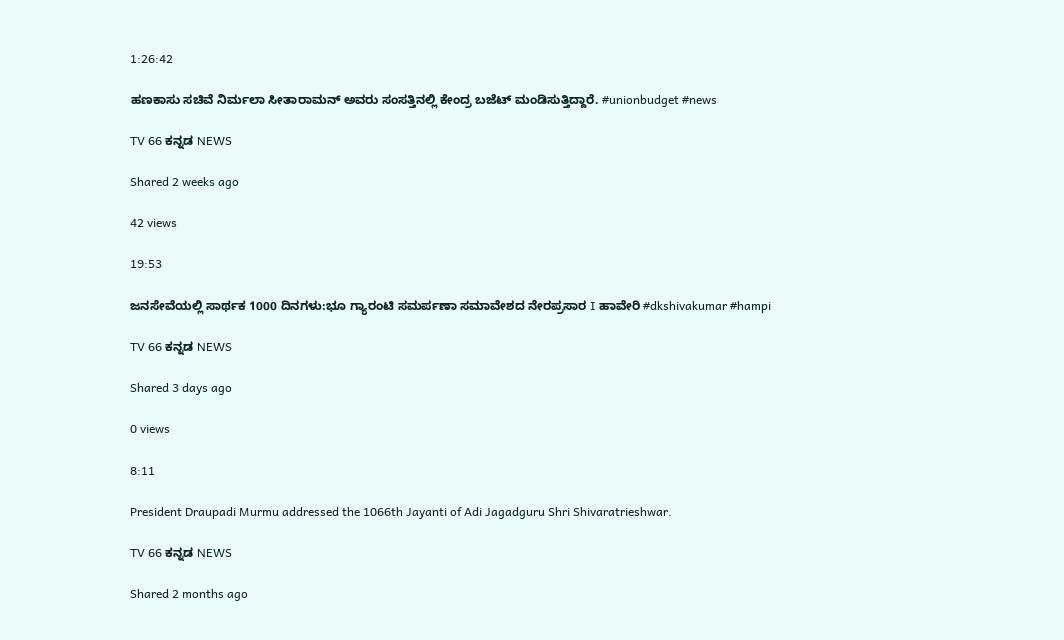1:26:42

ಹಣಕಾಸು ಸಚಿವೆ ನಿರ್ಮಲಾ ಸೀತಾರಾಮನ್ ಅವರು ಸಂಸತ್ತಿನಲ್ಲಿ ಕೇಂದ್ರ ಬಜೆಟ್ ಮಂಡಿಸುತ್ತಿದ್ದಾರೆ. #unionbudget #news

TV 66 ಕನ್ನಡ NEWS

Shared 2 weeks ago

42 views

19:53

ಜನಸೇವೆಯಲ್ಲಿ ಸಾರ್ಥಕ 1000 ದಿನಗಳು:ಭೂ ಗ್ಯಾರಂಟಿ ಸಮರ್ಪಣಾ ಸಮಾವೇಶದ ನೇರಪ್ರಸಾರ I ಹಾವೇರಿ #dkshivakumar #hampi

TV 66 ಕನ್ನಡ NEWS

Shared 3 days ago

0 views

8:11

President Draupadi Murmu addressed the 1066th Jayanti of Adi Jagadguru Shri Shivaratrieshwar.

TV 66 ಕನ್ನಡ NEWS

Shared 2 months ago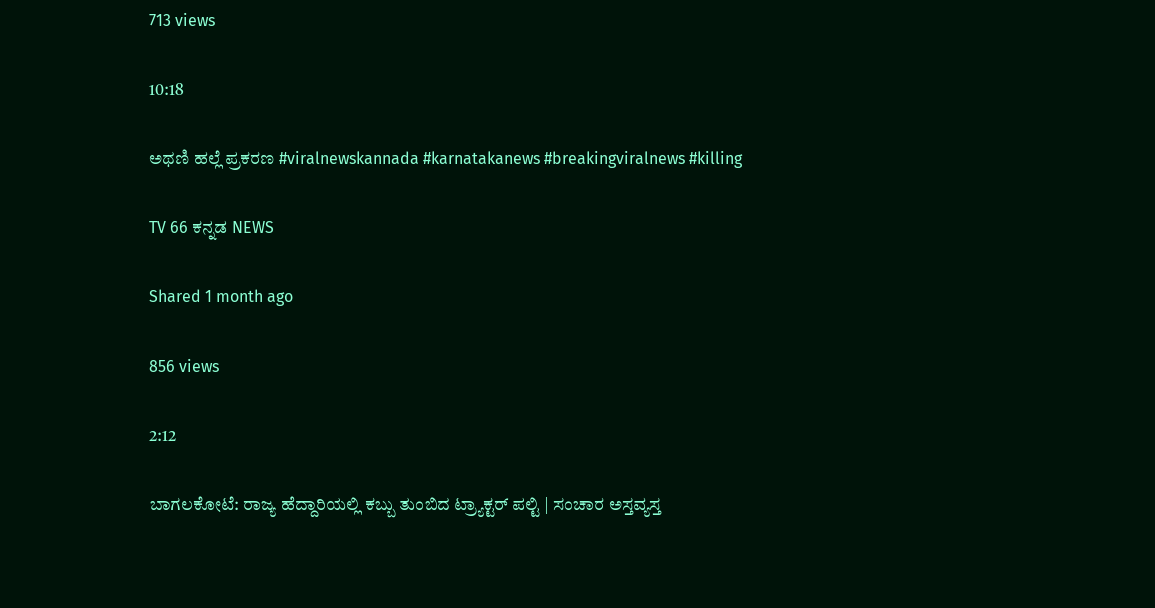713 views

10:18

ಅಥಣಿ ಹಲ್ಲೆ ಪ್ರಕರಣ #viralnewskannada #karnatakanews #breakingviralnews #killing

TV 66 ಕನ್ನಡ NEWS

Shared 1 month ago

856 views

2:12

ಬಾಗಲಕೋಟೆ: ರಾಜ್ಯ ಹೆದ್ದಾರಿಯಲ್ಲಿ ಕಬ್ಬು ತುಂಬಿದ ಟ್ರ್ಯಾಕ್ಟರ್ ಪಲ್ಟಿ | ಸಂಚಾರ ಅಸ್ತವ್ಯಸ್ತ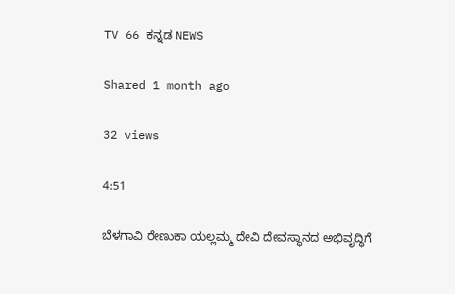TV 66 ಕನ್ನಡ NEWS

Shared 1 month ago

32 views

4:51

ಬೆಳಗಾವಿ ರೇಣುಕಾ ಯಲ್ಲಮ್ಮ ದೇವಿ ದೇವಸ್ಥಾನದ ಅಭಿವೃದ್ಧಿಗೆ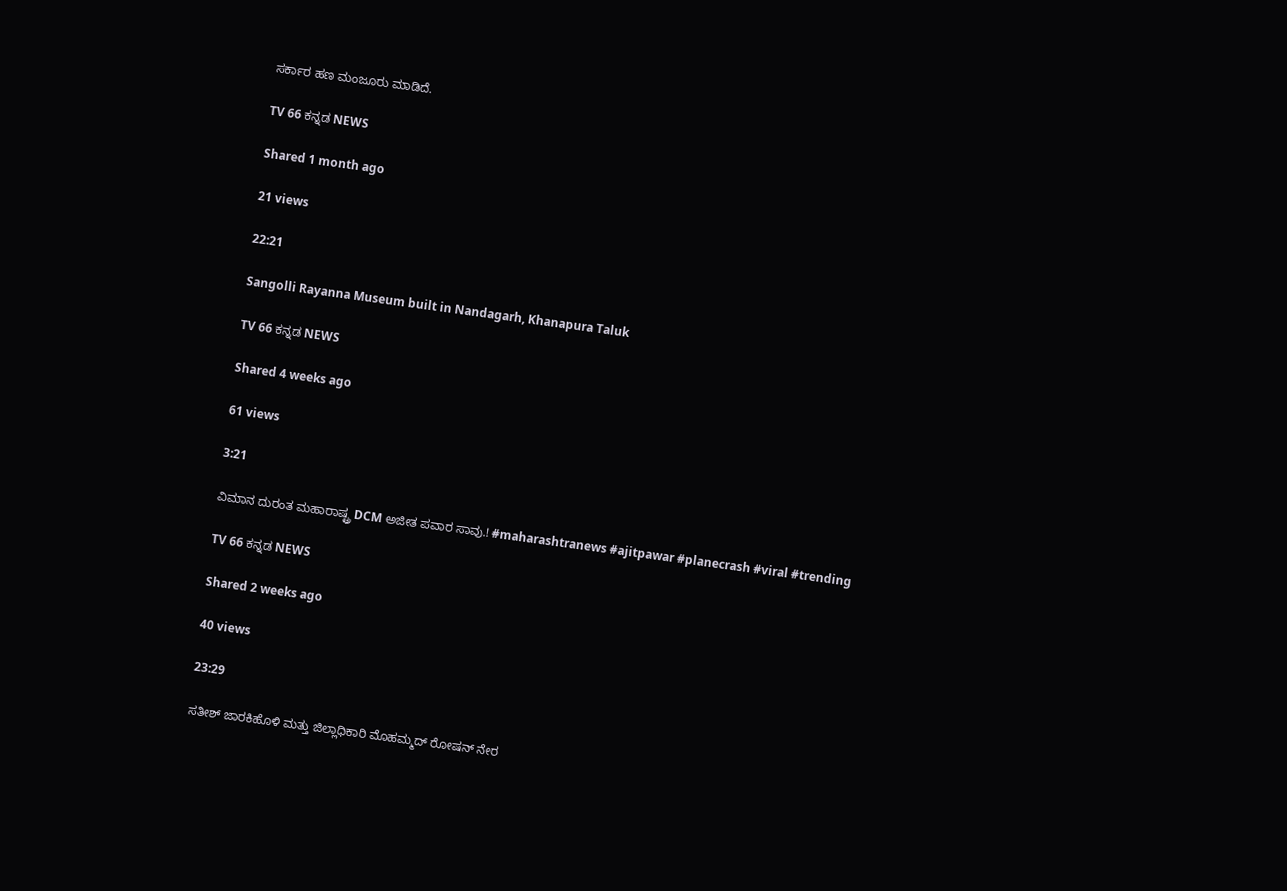ಸರ್ಕಾರ ಹಣ ಮಂಜೂರು ಮಾಡಿದೆ.

TV 66 ಕನ್ನಡ NEWS

Shared 1 month ago

21 views

22:21

Sangolli Rayanna Museum built in Nandagarh, Khanapura Taluk

TV 66 ಕನ್ನಡ NEWS

Shared 4 weeks ago

61 views

3:21

ವಿಮಾನ ದುರಂತ ಮಹಾರಾಷ್ಟ್ರ DCM ಅಜೀತ ಪವಾರ ಸಾವು.! #maharashtranews #ajitpawar #planecrash #viral #trending

TV 66 ಕನ್ನಡ NEWS

Shared 2 weeks ago

40 views

23:29

ಸತೀಶ್ ಜಾರಕಿಹೊಳಿ ಮತ್ತು ಜಿಲ್ಲಾಧಿಕಾರಿ ಮೊಹಮ್ಮದ್ ರೋಷನ್ ನೇರ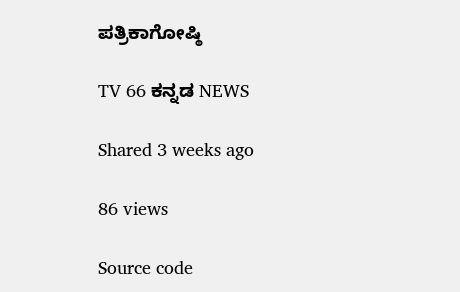ಪತ್ರಿಕಾಗೋಷ್ಠಿ

TV 66 ಕನ್ನಡ NEWS

Shared 3 weeks ago

86 views

Source code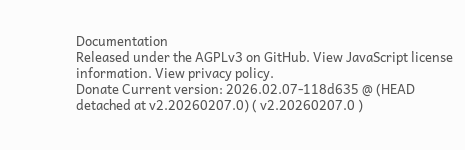Documentation
Released under the AGPLv3 on GitHub. View JavaScript license information. View privacy policy.
Donate Current version: 2026.02.07-118d635 @ (HEAD detached at v2.20260207.0) ( v2.20260207.0 )